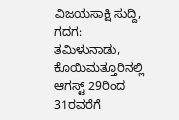ವಿಜಯಸಾಕ್ಷಿ ಸುದ್ದಿ, ಗದಗ: ತಮಿಳುನಾಡು, ಕೊಯಿಮತ್ತೂರಿನಲ್ಲಿ ಆಗಸ್ಟ್ 29ರಿಂದ 31ರವರೆಗೆ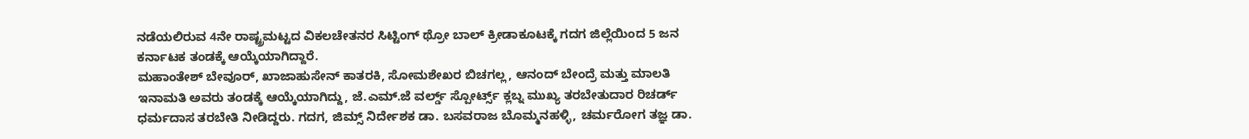ನಡೆಯಲಿರುವ 4ನೇ ರಾಷ್ಟ್ರಮಟ್ಟದ ವಿಕಲಚೇತನರ ಸಿಟ್ಟಿಂಗ್ ಥ್ರೋ ಬಾಲ್ ಕ್ರೀಡಾಕೂಟಕ್ಕೆ ಗದಗ ಜಿಲ್ಲೆಯಿಂದ 5 ಜನ ಕರ್ನಾಟಕ ತಂಡಕ್ಕೆ ಆಯ್ಕೆಯಾಗಿದ್ದಾರೆ.
ಮಹಾಂತೇಶ್ ಬೇವೂರ್, ಖಾಜಾಹುಸೇನ್ ಕಾತರಕಿ, ಸೋಮಶೇಖರ ಬಿಚಗಲ್ಲ, ಆನಂದ್ ಬೇಂದ್ರೆ ಮತ್ತು ಮಾಲತಿ ಇನಾಮತಿ ಅವರು ತಂಡಕ್ಕೆ ಆಯ್ಕೆಯಾಗಿದ್ದು, ಜೆ.ಎಮ್.ಜೆ ವರ್ಲ್ಡ್ ಸ್ಪೋರ್ಟ್ಸ್ ಕ್ಲಬ್ನ ಮುಖ್ಯ ತರಬೇತುದಾರ ರಿಚರ್ಡ್ ಧರ್ಮದಾಸ ತರಬೇತಿ ನೀಡಿದ್ದರು. ಗದಗ, ಜಿಮ್ಸ್ ನಿರ್ದೇಶಕ ಡಾ. ಬಸವರಾಜ ಬೊಮ್ಮನಹಳ್ಳಿ, ಚರ್ಮರೋಗ ತಜ್ಞ ಡಾ.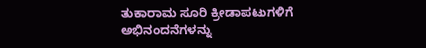ತುಕಾರಾಮ ಸೂರಿ ಕ್ರೀಡಾಪಟುಗಳಿಗೆ ಅಭಿನಂದನೆಗಳನ್ನು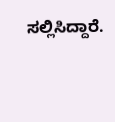ಸಲ್ಲಿಸಿದ್ದಾರೆ.